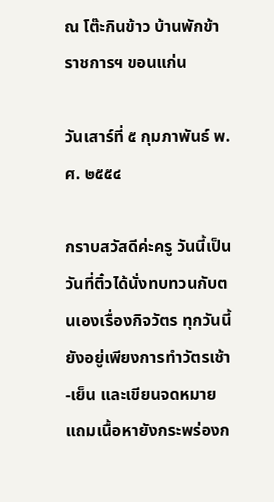ณ โต๊ะกินข้าว บ้านพักข้าราชการฯ ขอนแก่น

วันเสาร์ที่ ๕ กุมภาพันธ์ พ.ศ. ๒๕๕๔

กราบสวัสดีค่ะครู วันนี้เป็นวันที่ติ๋วได้นั่งทบทวนกับตนเองเรื่องกิจวัตร ทุกวันนี้ยังอยู่เพียงการทำวัตรเช้า-เย็น และเขียนจดหมาย แถมเนื้อหายังกระพร่องก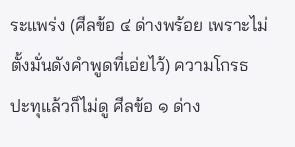ระแพร่ง (ศีลข้อ ๔ ด่างพร้อย เพราะไม่ตั้งมั่นดังคำพูดที่เอ่ยไว้) ความโกรธปะทุแล้วก็ไม่ดู ศีลข้อ ๑ ด่าง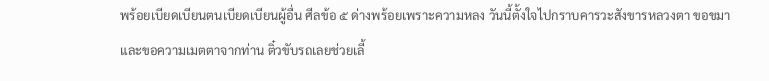พร้อยเบียดเบียนตนเบียดเบียนผู้อื่น ศีลข้อ ๕ ด่างพร้อยเพราะความหลง วันนี้ตั้งใจไปกราบคารวะสังขารหลวงตา ขอขมาและขอความเมตตาจากท่าน ติ๋วขับรถเลยช่วยเลี้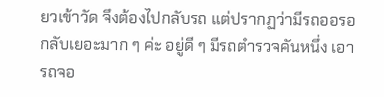ยวเข้าวัด จึงต้องไปกลับรถ แต่ปรากฏว่ามีรถออรอกลับเยอะมาก ๆ ค่ะ อยู่ดี ๆ มีรถตำรวจคันหนึ่ง เอารถจอ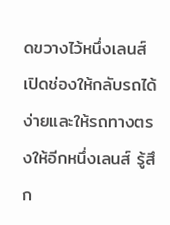ดขวางไว้หนึ่งเลนส์เปิดช่องให้กลับรถได้ง่ายและให้รถทางตรงให้อีกหนึ่งเลนส์ รู้สึก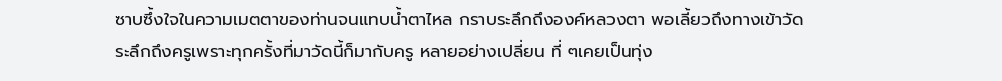ซาบซึ้งใจในความเมตตาของท่านจนแทบน้ำตาไหล กราบระลึกถึงองค์หลวงตา พอเลี้ยวถึงทางเข้าวัด ระลึกถึงครูเพราะทุกครั้งที่มาวัดนี้ก็มากับครู หลายอย่างเปลี่ยน ที่ ๆเคยเป็นทุ่ง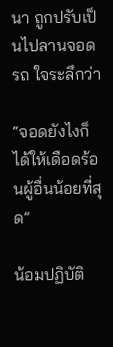นา ถูกปรับเป็นไปลานจอดรถ ใจระลึกว่า

“จอดยังไงก็ได้ให้เดือดร้อนผู้อื่นน้อยที่สุด”

น้อมปฏิบัติ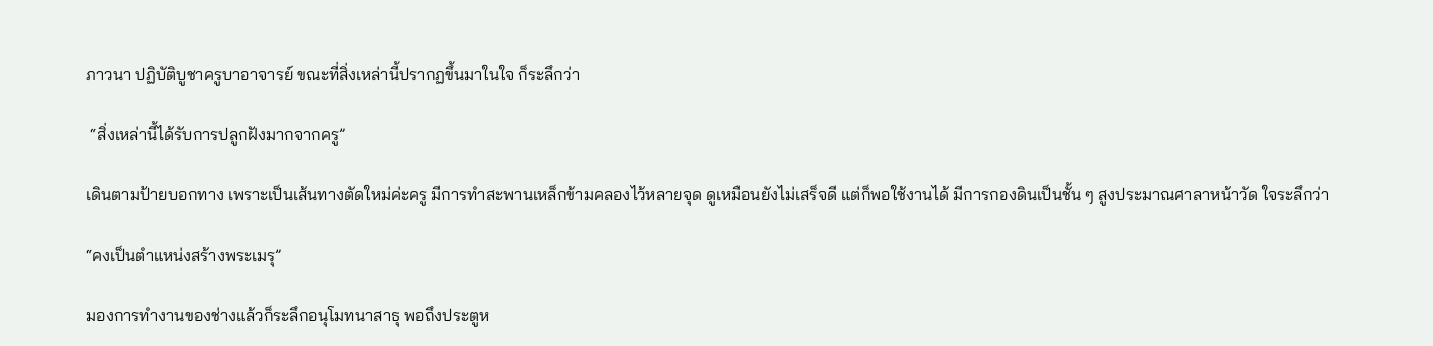ภาวนา ปฏิบัติบูชาครูบาอาจารย์ ขณะที่สิ่งเหล่านี้ปรากฏขึ้นมาในใจ ก็ระลึกว่า

 “สิ่งเหล่านี้ได้รับการปลูกฝังมากจากครู”

เดินตามป้ายบอกทาง เพราะเป็นเส้นทางตัดใหม่ค่ะครู มีการทำสะพานเหล็กข้ามคลองไว้หลายจุด ดูเหมือนยังไม่เสร็จดี แต่ก็พอใช้งานได้ มีการกองดินเป็นชั้น ๆ สูงประมาณศาลาหน้าวัด ใจระลึกว่า

“คงเป็นตำแหน่งสร้างพระเมรุ”

มองการทำงานของช่างแล้วก็ระลึกอนุโมทนาสาธุ พอถึงประตูห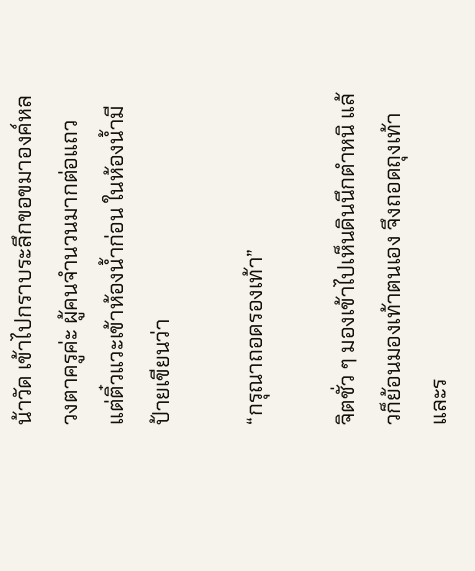น้าวัด เข้าไปกราบระลึกขอขมาองค์หลวงตาครูค่ะ ผู้คนจำนวนมากต่อแถว แต่ติ๋วแวะเข้าห้องน้ำก่อน ในห้องน้ำมีป้ายเขียนว่า

“กรุณาถอดรองเท้า”

จิตชั่ว ๆ มองเข้าไปเห็นดินนึกตำหนิ แล้วก็ย้อนมองเท้าตนเอง จึงถอดถุงเท้าและร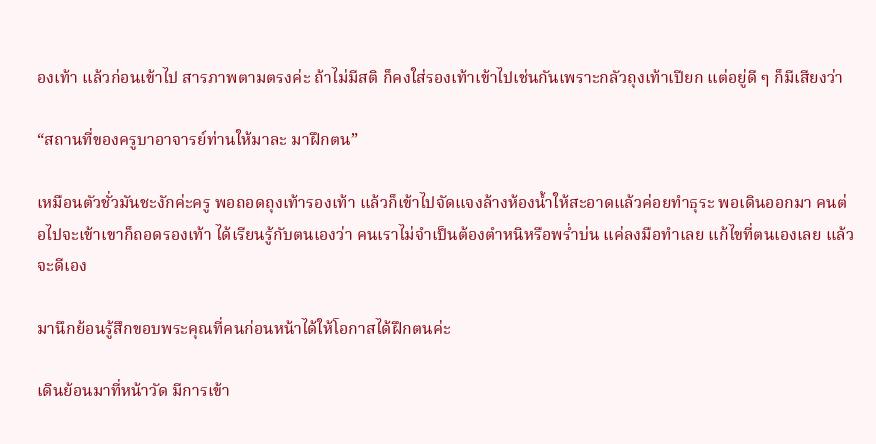องเท้า แล้วก่อนเข้าไป สารภาพตามตรงค่ะ ถ้าไม่มีสติ ก็คงใส่รองเท้าเข้าไปเช่นกันเพราะกลัวถุงเท้าเปียก แต่อยู่ดี ๆ ก็มีเสียงว่า

“สถานที่ของครูบาอาจารย์ท่านให้มาละ มาฝึกตน”

เหมือนตัวชั่วมันชะงักค่ะครู พอถอดถุงเท้ารองเท้า แล้วก็เข้าไปจัดแจงล้างห้องน้ำให้สะอาดแล้วค่อยทำธุระ พอเดินออกมา คนต่อไปจะเข้าเขาก็ถอดรองเท้า ได้เรียนรู้กับตนเองว่า คนเราไม่จำเป็นต้องตำหนิหรือพร่ำบ่น แค่ลงมือทำเลย แก้ไขที่ตนเองเลย แล้วจะดีเอง

มานึกย้อนรู้สึกขอบพระคุณที่คนก่อนหน้าได้ให้โอกาสได้ฝึกตนค่ะ

เดินย้อนมาที่หน้าวัด มีการเข้า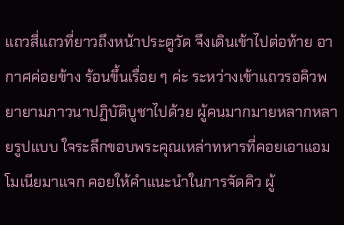แถวสี่แถวที่ยาวถึงหน้าประตูวัด จึงเดินเข้าไปต่อท้าย อากาศค่อยข้าง ร้อนขึ้นเรื่อย ๆ ค่ะ ระหว่างเข้าแถวรอคิวพยายามภาวนาปฏิบัติบูชาไปด้วย ผู้คนมากมายหลากหลายรูปแบบ ใจระลึกขอบพระคุณเหล่าทหารที่คอยเอาแอมโมเนียมาแจก คอยให้คำแนะนำในการจัดคิว ผู้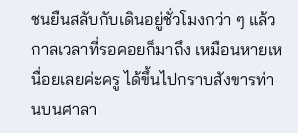ชนยืนสลับกับเดินอยู่ชั่วโมงกว่า ๆ แล้วกาลเวลาที่รอคอยก็มาถึง เหมือนหายเหนื่อยเลยค่ะครู ได้ขึ้นไปกราบสังขารท่านบนศาลา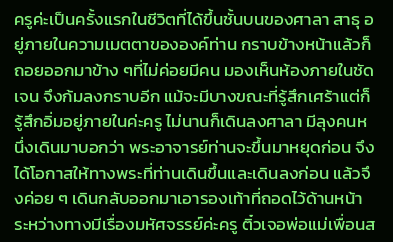ครูค่ะเป็นครั้งแรกในชีวิตที่ได้ขึ้นชั้นบนของศาลา สาธุ อยู่ภายในความเมตตาขององค์ท่าน กราบข้างหน้าแล้วก็ถอยออกมาข้าง ๆที่ไม่ค่อยมีคน มองเห็นห้องภายในชัดเจน จึงก้มลงกราบอีก แม้จะมีบางขณะที่รู้สึกเศร้าแต่ก็รู้สึกอิ่มอยู่ภายในค่ะครู ไม่นานก็เดินลงศาลา มีลุงคนหนึ่งเดินมาบอกว่า พระอาจารย์ท่านจะขึ้นมาหยุดก่อน จึงได้โอกาสให้ทางพระที่ท่านเดินขึ้นและเดินลงก่อน แล้วจึงค่อย ๆ เดินกลับออกมาเอารองเท้าที่ถอดไว้ด้านหน้า ระหว่างทางมีเรื่องมหัศจรรย์ค่ะครู ติ๋วเจอพ่อแม่เพื่อนส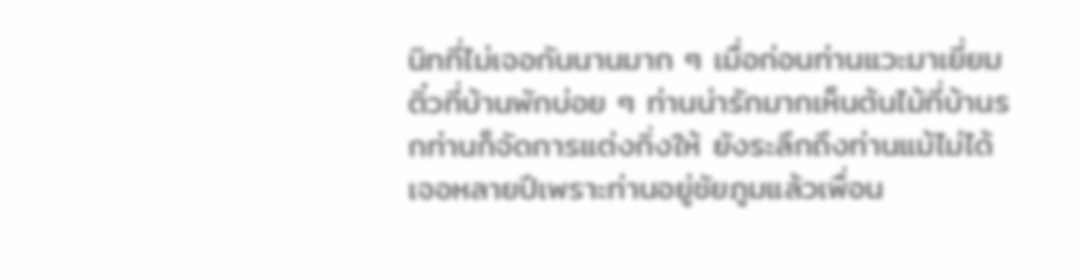นิทที่ไม่เจอกันนานมาก ๆ เมื่อก่อนท่านแวะมาเยี่ยมติ๋วที่บ้านพักบ่อย ๆ ท่านน่ารักมากเห็นต้นไม้ที่บ้านรกท่านก็จัดการแต่งกิ่งให้ ยังระลึกถึงท่านแม้ไม่ได้เจอหลายปีเพราะท่านอยู่ชัยภูมแล้วเพื่อน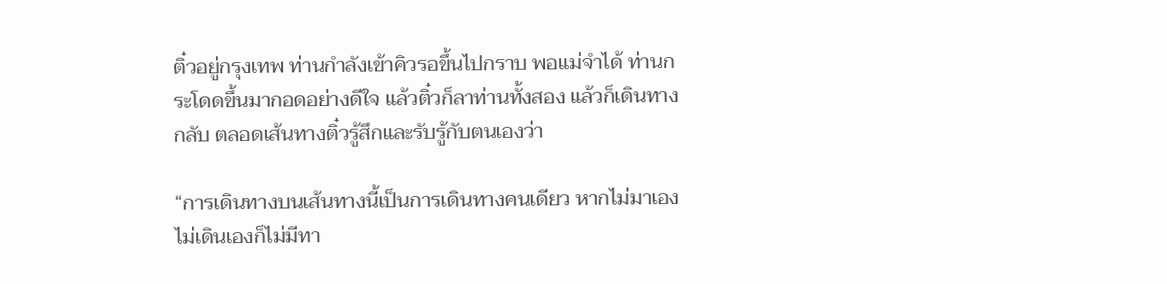ติ๋วอยู่กรุงเทพ ท่านกำลังเข้าคิวรอขึ้นไปกราบ พอแม่จำได้ ท่านกระโดดขึ้นมากอดอย่างดีใจ แล้วติ๋วก็ลาท่านทั้งสอง แล้วก็เดินทางกลับ ตลอดเส้นทางติ๋วรู้สึกและรับรู้กับตนเองว่า

“การเดินทางบนเส้นทางนี้เป็นการเดินทางคนเดียว หากไม่มาเอง ไม่เดินเองก็ไม่มีทา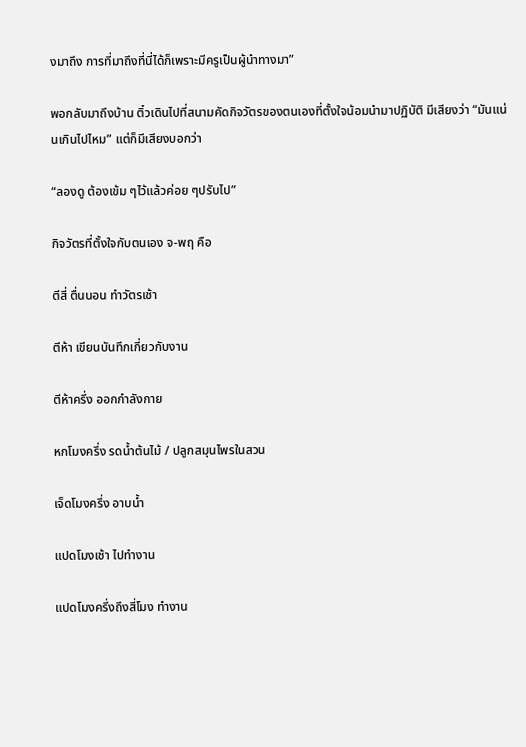งมาถึง การที่มาถึงที่นี่ได้ก็เพราะมีครูเป็นผู้นำทางมา”

พอกลับมาถึงบ้าน ติ๋วเดินไปที่สนามคัดกิจวัตรของตนเองที่ตั้งใจน้อมนำมาปฏิบัติ มีเสียงว่า “มันแน่นเกินไปไหม” แต่ก็มีเสียงบอกว่า

“ลองดู ต้องเข้ม ๆไว้แล้วค่อย ๆปรับไป”

กิจวัตรที่ตั้งใจกับตนเอง จ-พฤ คือ

ตีสี่ ตื่นนอน ทำวัตรเช้า

ตีห้า เขียนบันทึกเกี่ยวกับงาน

ตีห้าครึ่ง ออกกำลังกาย

หกโมงครึ่ง รดน้ำต้นไม้ / ปลูกสมุนไพรในสวน

เจ็ดโมงครึ่ง อาบน้ำ

แปดโมงเช้า ไปทำงาน

แปดโมงครึ่งถึงสี่โมง ทำงาน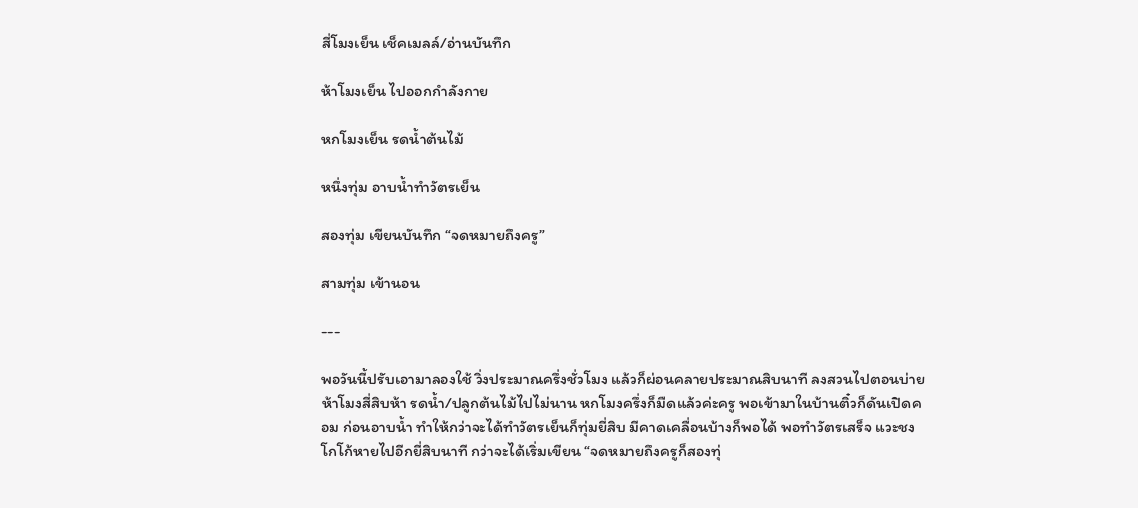สี่โมงเย็น เช็คเมลล์/อ่านบันทึก

ห้าโมงเย็น ไปออกกำลังกาย

หกโมงเย็น รดน้ำต้นไม้

หนึ่งทุ่ม อาบน้ำทำวัตรเย็น

สองทุ่ม เขียนบันทึก “จดหมายถึงครู”

สามทุ่ม เข้านอน

---

พอวันนี้ปรับเอามาลองใช้ วิ่งประมาณครึ่งชั่วโมง แล้วก็ผ่อนคลายประมาณสิบนาที ลงสวนไปตอนบ่ายห้าโมงสี่สิบห้า รดน้ำ/ปลูกต้นไม้ไปไม่นาน หกโมงครึ่งก็มืดแล้วค่ะครู พอเข้ามาในบ้านติ๋วก็ดันเปิดคอม ก่อนอาบน้ำ ทำให้กว่าจะได้ทำวัตรเย็นก็ทุ่มยี่สิบ มีคาดเคลื่อนบ้างก็พอได้ พอทำวัตรเสร็จ แวะชงโกโก้หายไปอีกยี่สิบนาที กว่าจะได้เริ่มเขียน “จดหมายถึงครูก็สองทุ่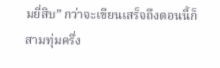มยี่สิบ” กว่าจะเขียนเสร็จถึงตอนนี้ก็สามทุ่มครึ่ง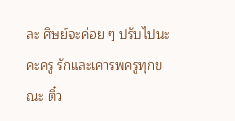ละ ศิษย์จะค่อย ๆ ปรับไปนะคะครู รักและเคารพครูทุกขณะ ติ๋ว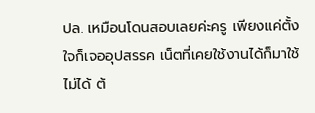ปล. เหมือนโดนสอบเลยค่ะครู เพียงแค่ตั้งใจก็เจออุปสรรค เน็ตที่เคยใช้งานได้ก็มาใช้ไม่ได้ ต้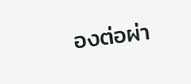องต่อผ่า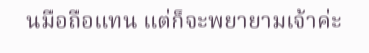นมือถือแทน แต่ก็จะพยายามเจ้าค่ะ